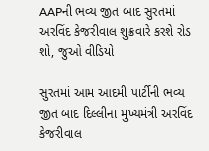AAPની ભવ્ય જીત બાદ સુરતમાં અરવિંદ કેજરીવાલ શુક્રવારે કરશે રોડ શો, જુઓ વીડિયો

સુરતમાં આમ આદમી પાર્ટીની ભવ્ય જીત બાદ દિલ્લીના મુખ્યમંત્રી અરવિંદ કેજરીવાલ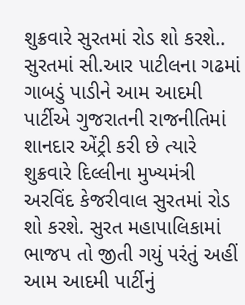શુક્રવારે સુરતમાં રોડ શો કરશે.. સુરતમાં સી.આર પાટીલના ગઢમાં ગાબડું પાડીને આમ આદમી પાર્ટીએ ગુજરાતની રાજનીતિમાં શાનદાર એંટ્રી કરી છે ત્યારે શુક્રવારે દિલ્લીના મુખ્યમંત્રી અરવિંદ કેજરીવાલ સુરતમાં રોડ શો કરશે. સુરત મહાપાલિકામાં ભાજપ તો જીતી ગયું પરંતું અહીં આમ આદમી પાર્ટીનું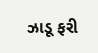ઝાડૂ ફરી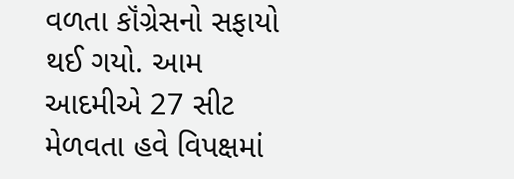વળતા કૉંગ્રેસનો સફાયો થઈ ગયો. આમ આદમીએ 27 સીટ મેળવતા હવે વિપક્ષમાં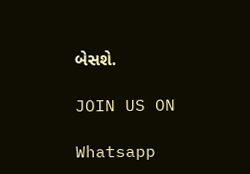બેસશે.

JOIN US ON

Whatsapp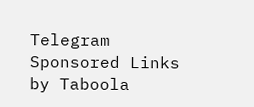Telegram
Sponsored Links by Taboola